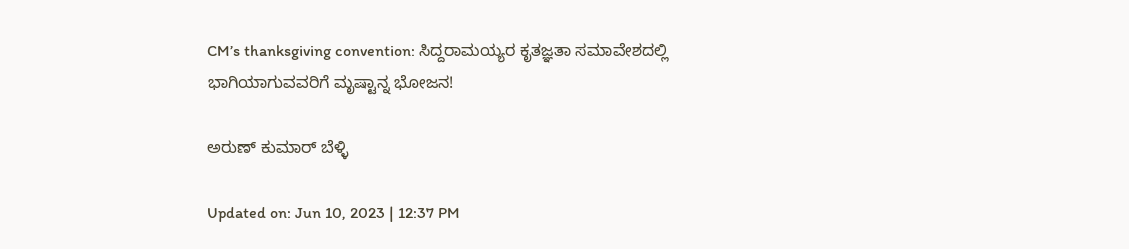CM’s thanksgiving convention: ಸಿದ್ದರಾಮಯ್ಯರ ಕೃತಜ್ಞತಾ ಸಮಾವೇಶದಲ್ಲಿ ಭಾಗಿಯಾಗುವವರಿಗೆ ಮೃಷ್ಟಾನ್ನ ಭೋಜನ!

ಅರುಣ್ ಕುಮಾರ್ ಬೆಳ್ಳಿ

Updated on: Jun 10, 2023 | 12:37 PM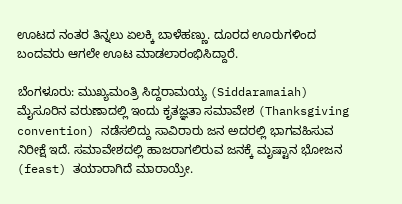ಊಟದ ನಂತರ ತಿನ್ನಲು ಏಲಕ್ಕಿ ಬಾಳೆಹಣ್ಣು. ದೂರದ ಊರುಗಳಿಂದ ಬಂದವರು ಆಗಲೇ ಊಟ ಮಾಡಲಾರಂಭಿಸಿದ್ದಾರೆ.

ಬೆಂಗಳೂರು: ಮುಖ್ಯಮಂತ್ರಿ ಸಿದ್ದರಾಮಯ್ಯ (Siddaramaiah) ಮೈಸೂರಿನ ವರುಣಾದಲ್ಲಿ ಇಂದು ಕೃತಜ್ಞತಾ ಸಮಾವೇಶ (Thanksgiving convention) ನಡೆಸಲಿದ್ದು ಸಾವಿರಾರು ಜನ ಅದರಲ್ಲಿ ಭಾಗವಹಿಸುವ ನಿರೀಕ್ಷೆ ಇದೆ. ಸಮಾವೇಶದಲ್ಲಿ ಹಾಜರಾಗಲಿರುವ ಜನಕ್ಕೆ ಮೃಷ್ಟಾನ ಭೋಜನ (feast) ತಯಾರಾಗಿದೆ ಮಾರಾಯ್ರೇ.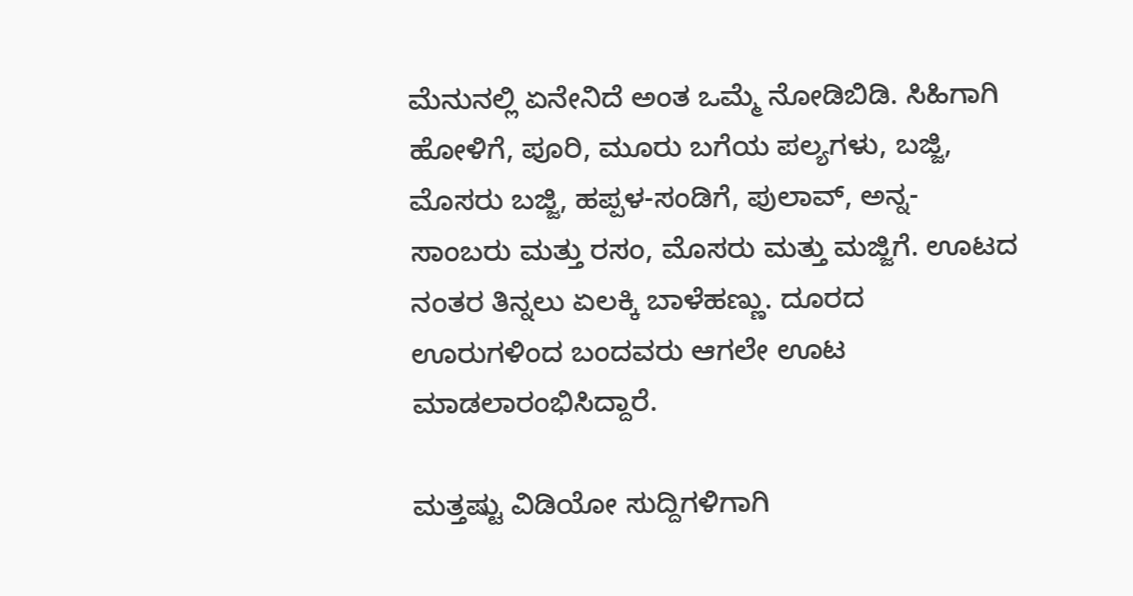ಮೆನುನಲ್ಲಿ ಏನೇನಿದೆ ಅಂತ ಒಮ್ಮೆ ನೋಡಿಬಿಡಿ. ಸಿಹಿಗಾಗಿ ಹೋಳಿಗೆ, ಪೂರಿ, ಮೂರು ಬಗೆಯ ಪಲ್ಯಗಳು, ಬಜ್ಜಿ, ಮೊಸರು ಬಜ್ಜಿ, ಹಪ್ಪಳ-ಸಂಡಿಗೆ, ಪುಲಾವ್, ಅನ್ನ-ಸಾಂಬರು ಮತ್ತು ರಸಂ, ಮೊಸರು ಮತ್ತು ಮಜ್ಜಿಗೆ. ಊಟದ ನಂತರ ತಿನ್ನಲು ಏಲಕ್ಕಿ ಬಾಳೆಹಣ್ಣು. ದೂರದ ಊರುಗಳಿಂದ ಬಂದವರು ಆಗಲೇ ಊಟ ಮಾಡಲಾರಂಭಿಸಿದ್ದಾರೆ.

ಮತ್ತಷ್ಟು ವಿಡಿಯೋ ಸುದ್ದಿಗಳಿಗಾಗಿ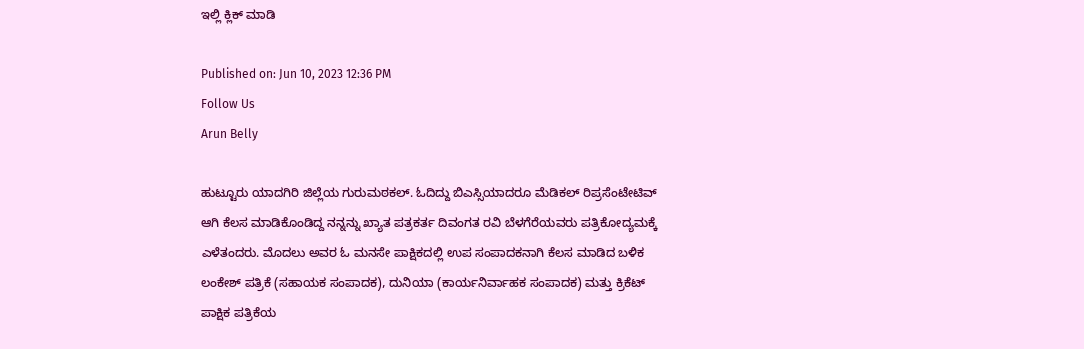ಇಲ್ಲಿ ಕ್ಲಿಕ್ ಮಾಡಿ

Published on: Jun 10, 2023 12:36 PM
Follow Us
Arun Belly

ಹುಟ್ಟೂರು ಯಾದಗಿರಿ ಜಿಲ್ಲೆಯ ಗುರುಮಠಕಲ್. ಓದಿದ್ದು ಬಿಎಸ್ಸಿಯಾದರೂ ಮೆಡಿಕಲ್ ರಿಪ್ರಸೆಂಟೇಟಿವ್ ಆಗಿ ಕೆಲಸ ಮಾಡಿಕೊಂಡಿದ್ದ ನನ್ನನ್ನು ಖ್ಯಾತ ಪತ್ರಕರ್ತ ದಿವಂಗತ ರವಿ ಬೆಳಗೆರೆಯವರು ಪತ್ರಿಕೋದ್ಯಮಕ್ಕೆ ಎಳೆತಂದರು. ಮೊದಲು ಅವರ ಓ ಮನಸೇ ಪಾಕ್ಷಿಕದಲ್ಲಿ ಉಪ ಸಂಪಾದಕನಾಗಿ ಕೆಲಸ ಮಾಡಿದ ಬಳಿಕ ಲಂಕೇಶ್ ಪತ್ರಿಕೆ (ಸಹಾಯಕ ಸಂಪಾದಕ), ದುನಿಯಾ (ಕಾರ್ಯನಿರ್ವಾಹಕ ಸಂಪಾದಕ) ಮತ್ತು ಕ್ರಿಕೆಟ್ ಪಾಕ್ಷಿಕ ಪತ್ರಿಕೆಯ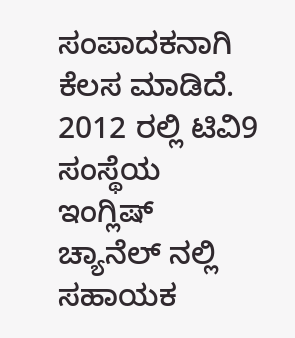ಸಂಪಾದಕನಾಗಿ ಕೆಲಸ ಮಾಡಿದೆ. 2012 ರಲ್ಲಿ ಟಿವಿ9 ಸಂಸ್ಥೆಯ ಇಂಗ್ಲಿಷ್ ಚ್ಯಾನೆಲ್ ನಲ್ಲಿ ಸಹಾಯಕ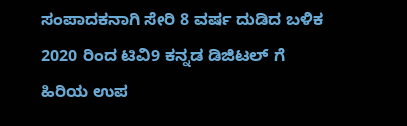ಸಂಪಾದಕನಾಗಿ ಸೇರಿ 8 ವರ್ಷ ದುಡಿದ ಬಳಿಕ 2020 ರಿಂದ ಟಿವಿ9 ಕನ್ನಡ ಡಿಜಿಟಲ್ ಗೆ ಹಿರಿಯ ಉಪ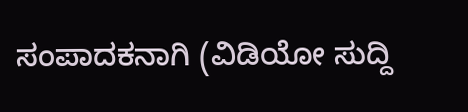ಸಂಪಾದಕನಾಗಿ (ವಿಡಿಯೋ ಸುದ್ದಿ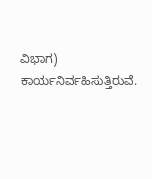ವಿಭಾಗ) ಕಾರ್ಯನಿರ್ವಹಿಸುತ್ತಿರುವೆ.